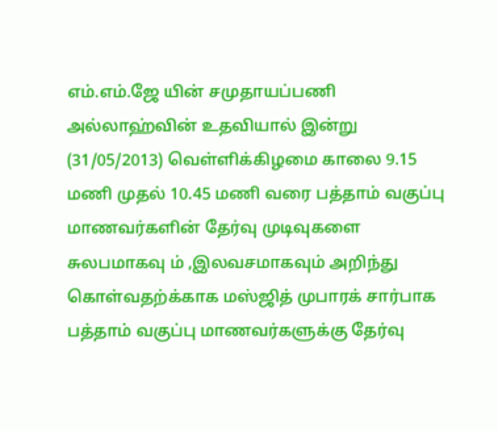எம்.எம்.ஜே யின் சமுதாயப்பணி
அல்லாஹ்வின் உதவியால் இன்று (31/05/2013) வெள்ளிக்கிழமை காலை 9.15 மணி முதல் 10.45 மணி வரை பத்தாம் வகுப்பு மாணவர்களின் தேர்வு முடிவுகளை சுலபமாகவு ம் ,இலவசமாகவும் அறிந்து கொள்வதற்க்காக மஸ்ஜித் முபாரக் சார்பாக பத்தாம் வகுப்பு மாணவர்களுக்கு தேர்வு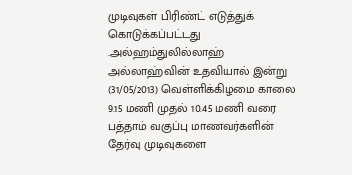முடிவுகள் பிரிண்ட் எடுத்துக் கொடுக்கப்பட்டது .அல்ஹம்துலில்லாஹ்
அல்லாஹ்வின் உதவியால் இன்று (31/05/2013) வெள்ளிக்கிழமை காலை 9.15 மணி முதல் 10.45 மணி வரை பத்தாம் வகுப்பு மாணவர்களின் தேர்வு முடிவுகளை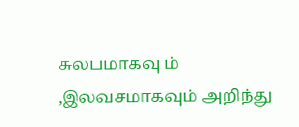சுலபமாகவு ம் ,இலவசமாகவும் அறிந்து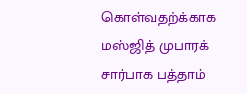கொள்வதற்க்காக மஸ்ஜித் முபாரக் சார்பாக பத்தாம்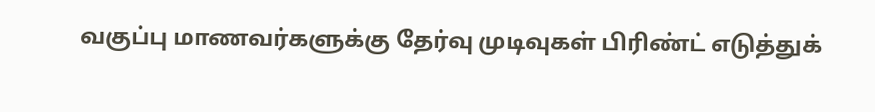வகுப்பு மாணவர்களுக்கு தேர்வு முடிவுகள் பிரிண்ட் எடுத்துக்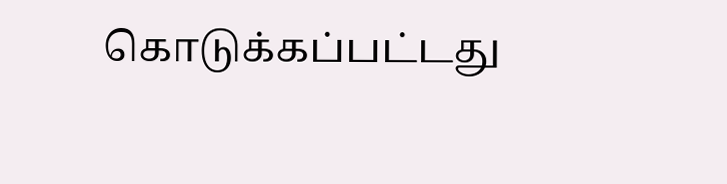கொடுக்கப்பட்டது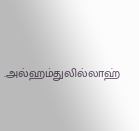.அல்ஹம்துலில்லாஹ்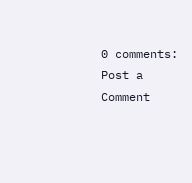0 comments:
Post a Comment